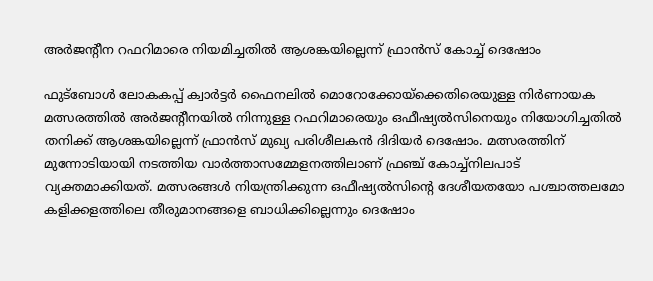അര്‍ജന്റീന റഫറിമാരെ നിയമിച്ചതില്‍ ആശങ്കയില്ലെന്ന് ഫ്രാന്‍സ് കോച്ച് ദെഷോം

ഫുട്‌ബോള്‍ ലോകകപ്പ് ക്വാര്‍ട്ടര്‍ ഫൈനലില്‍ മൊറോക്കോയ്ക്കെതിരെയുള്ള നിര്‍ണായക മത്സരത്തില്‍ അര്‍ജന്റീനയില്‍ നിന്നുള്ള റഫറിമാരെയും ഒഫീഷ്യല്‍സിനെയും നിയോഗിച്ചതില്‍ തനിക്ക് ആശങ്കയില്ലെന്ന് ഫ്രാന്‍സ് മുഖ്യ പരിശീലകന്‍ ദിദിയര്‍ ദെഷോം. മത്സരത്തിന് മുന്നോടിയായി നടത്തിയ വാര്‍ത്താസമ്മേളനത്തിലാണ് ഫ്രഞ്ച് കോച്ച്നിലപാട് വ്യക്തമാക്കിയത്. മത്സരങ്ങള്‍ നിയന്ത്രിക്കുന്ന ഒഫീഷ്യല്‍സിന്റെ ദേശീയതയോ പശ്ചാത്തലമോ കളിക്കളത്തിലെ തീരുമാനങ്ങളെ ബാധിക്കില്ലെന്നും ദെഷോം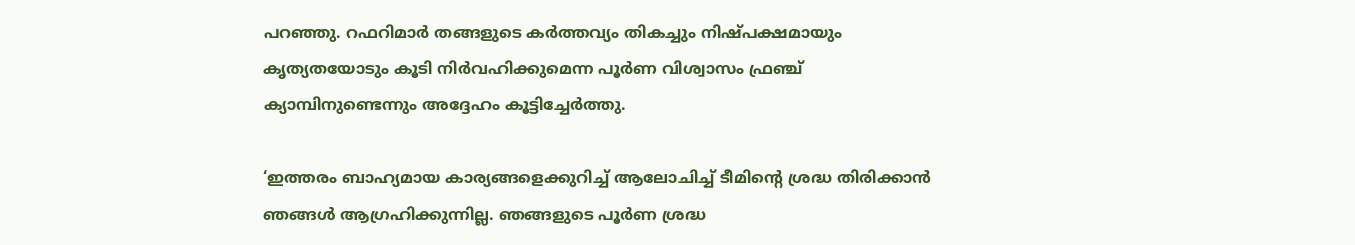പറഞ്ഞു. റഫറിമാര്‍ തങ്ങളുടെ കര്‍ത്തവ്യം തികച്ചും നിഷ്പക്ഷമായും കൃത്യതയോടും കൂടി നിര്‍വഹിക്കുമെന്ന പൂര്‍ണ വിശ്വാസം ഫ്രഞ്ച് ക്യാമ്പിനുണ്ടെന്നും അദ്ദേഹം കൂട്ടിച്ചേര്‍ത്തു.

‘ഇത്തരം ബാഹ്യമായ കാര്യങ്ങളെക്കുറിച്ച് ആലോചിച്ച് ടീമിന്റെ ശ്രദ്ധ തിരിക്കാന്‍ ഞങ്ങള്‍ ആഗ്രഹിക്കുന്നില്ല. ഞങ്ങളുടെ പൂര്‍ണ ശ്രദ്ധ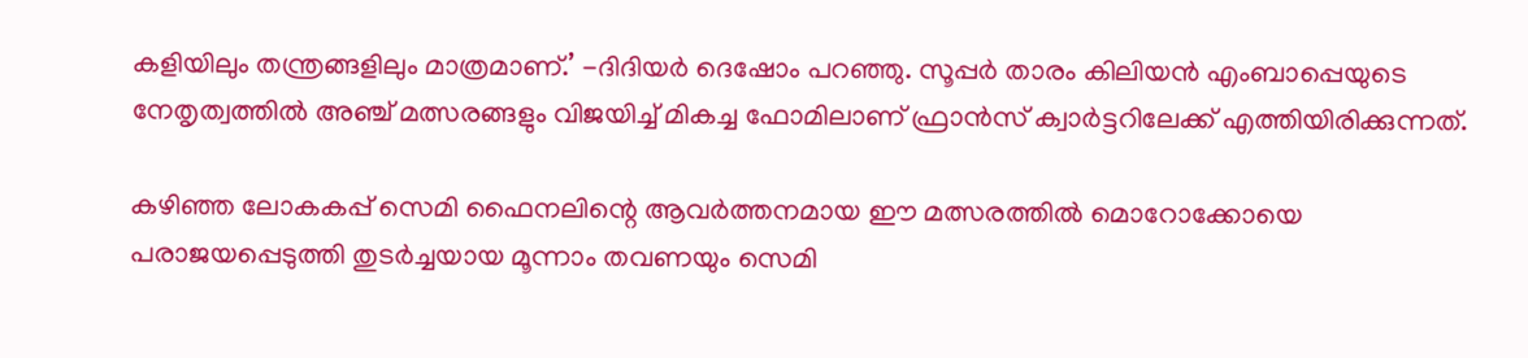കളിയിലും തന്ത്രങ്ങളിലും മാത്രമാണ്.’ -ദിദിയര്‍ ദെഷോം പറഞ്ഞു. സൂപ്പര്‍ താരം കിലിയന്‍ എംബാപ്പെയുടെ നേതൃത്വത്തില്‍ അഞ്ച് മത്സരങ്ങളും വിജയിച്ച് മികച്ച ഫോമിലാണ് ഫ്രാന്‍സ് ക്വാര്‍ട്ടറിലേക്ക് എത്തിയിരിക്കുന്നത്.

കഴിഞ്ഞ ലോകകപ്പ് സെമി ഫൈനലിന്റെ ആവര്‍ത്തനമായ ഈ മത്സരത്തില്‍ മൊറോക്കോയെ പരാജയപ്പെടുത്തി തുടര്‍ച്ചയായ മൂന്നാം തവണയും സെമി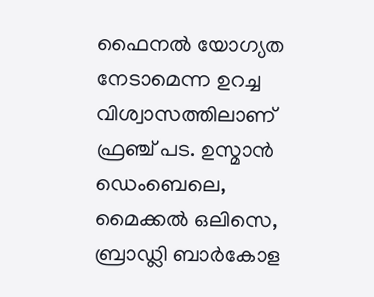ഫൈനല്‍ യോഗ്യത നേടാമെന്ന ഉറച്ച വിശ്വാസത്തിലാണ് ഫ്രഞ്ച് പട. ഉസ്മാന്‍ ഡെംബെലെ, മൈക്കല്‍ ഒലിസെ, ബ്രാഡ്ലി ബാര്‍കോള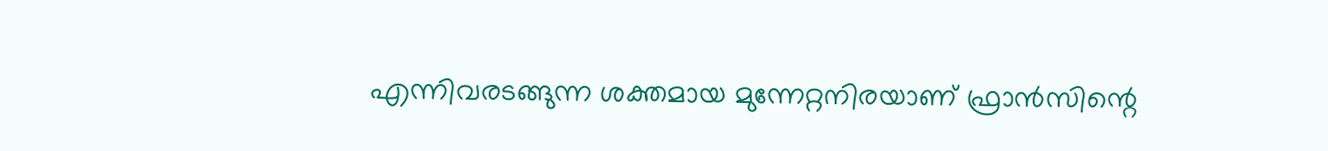എന്നിവരടങ്ങുന്ന ശക്തമായ മുന്നേറ്റനിരയാണ് ഫ്രാന്‍സിന്റെ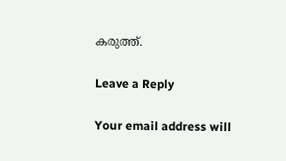കരുത്ത്.

Leave a Reply

Your email address will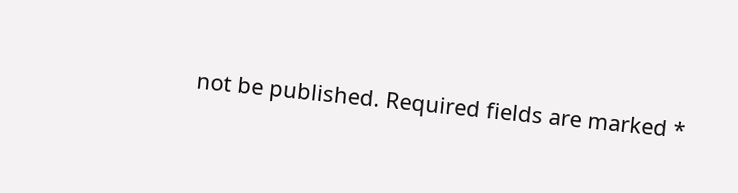not be published. Required fields are marked *